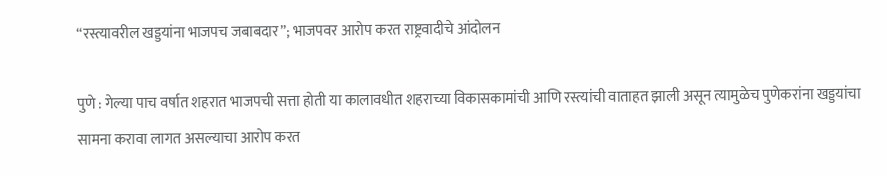“रस्त्यावरील खड्डयांना भाजपच जबाबदार”; भाजपवर आरोप करत राष्ट्रवादीचे आंदोलन

पुणे : गेल्या पाच वर्षात शहरात भाजपची सत्ता होती या कालावधीत शहराच्या विकासकामांची आणि रस्त्यांची वाताहत झाली असून त्यामुळेच पुणेकरांना खड्डयांचा सामना करावा लागत असल्याचा आरोप करत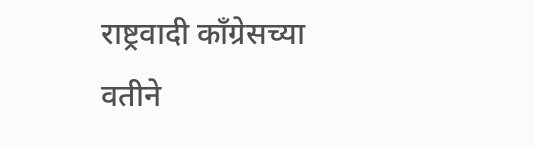राष्ट्रवादी कॉंग्रेसच्या वतीने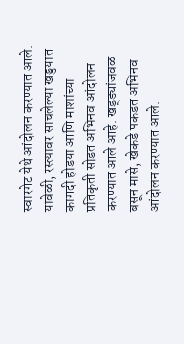स्वारगेट येथे आंदोलन करण्यात आले. यावेळी, रस्त्यावर साचलेल्या खड्डयात कागदी होडया आणि माशांच्या प्रतिकृती सोडत अभिनव आंदोलन करण्यात आले आहे. खड्ड्यांजवळ बसून मासे, खेकडे पकडत अभिनव आंदोलन करण्यात आले.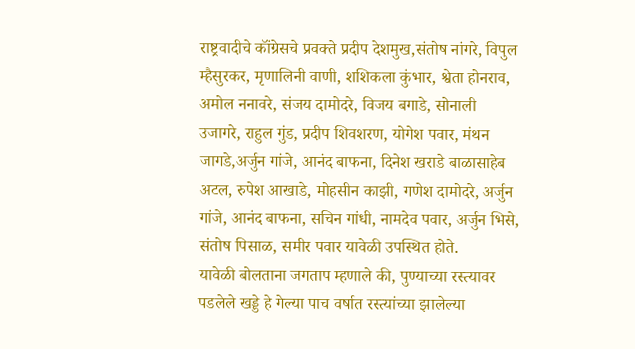राष्ट्रवादीचे कॉंग्रेसचे प्रवक्ते प्रदीप देशमुख,संतोष नांगरे, विपुल म्हैसुरकर, मृणालिनी वाणी, शशिकला कुंभार, श्वेता होनराव, अमोल ननावरे, संजय दामोदरे, विजय बगाडे, सोनाली उजागरे, राहुल गुंड, प्रदीप शिवशरण, योगेश पवार, मंथन जागडे,अर्जुन गांजे, आनंद बाफना, दिनेश खराडे बाळासाहेब अटल, रुपेश आखाडे, मोहसीन काझी, गणेश दामोदरे, अर्जुन गांजे, आनंद बाफना, सचिन गांधी, नामदेव पवार, अर्जुन भिसे, संतोष पिसाळ, समीर पवार यावेळी उपस्थित होते.
यावेळी बोलताना जगताप म्हणाले की, पुण्याच्या रस्त्यावर पडलेले खड्डे हे गेल्या पाच वर्षात रस्त्यांच्या झालेल्या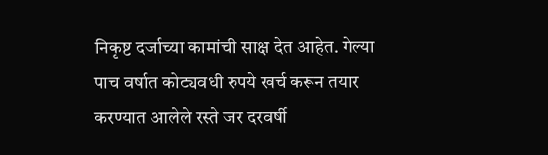निकृष्ट दर्जाच्या कामांची साक्ष देत आहेत. गेल्या पाच वर्षात कोट्यवधी रुपये खर्च करून तयार करण्यात आलेले रस्ते जर दरवर्षी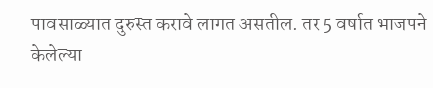पावसाळ्यात दुरुस्त करावे लागत असतील. तर 5 वर्षात भाजपने केलेल्या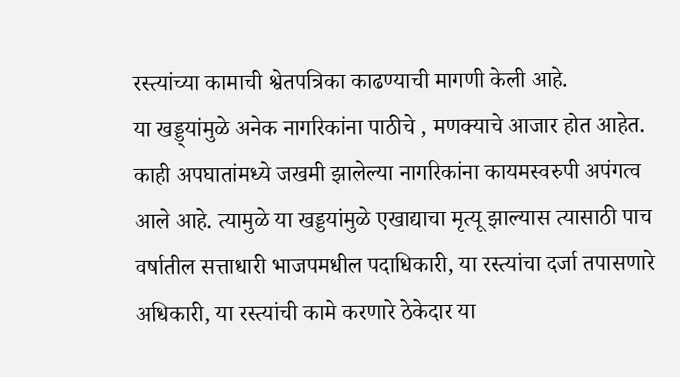रस्त्यांच्या कामाची श्वेतपत्रिका काढण्याची मागणी केली आहे.
या खड्ड्यांमुळे अनेक नागरिकांना पाठीचे , मणक्याचे आजार होत आहेत. काही अपघातांमध्ये जखमी झालेल्या नागरिकांना कायमस्वरुपी अपंगत्व आले आहे. त्यामुळे या खड्डयांमुळे एखाद्याचा मृत्यू झाल्यास त्यासाठी पाच वर्षातील सत्ताधारी भाजपमधील पदाधिकारी, या रस्त्यांचा दर्जा तपासणारे अधिकारी, या रस्त्यांची कामे करणारे ठेकेदार या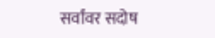सर्वांवर सदोष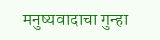मनुष्यवादाचा गुन्हा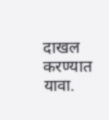दाखल करण्यात यावा.